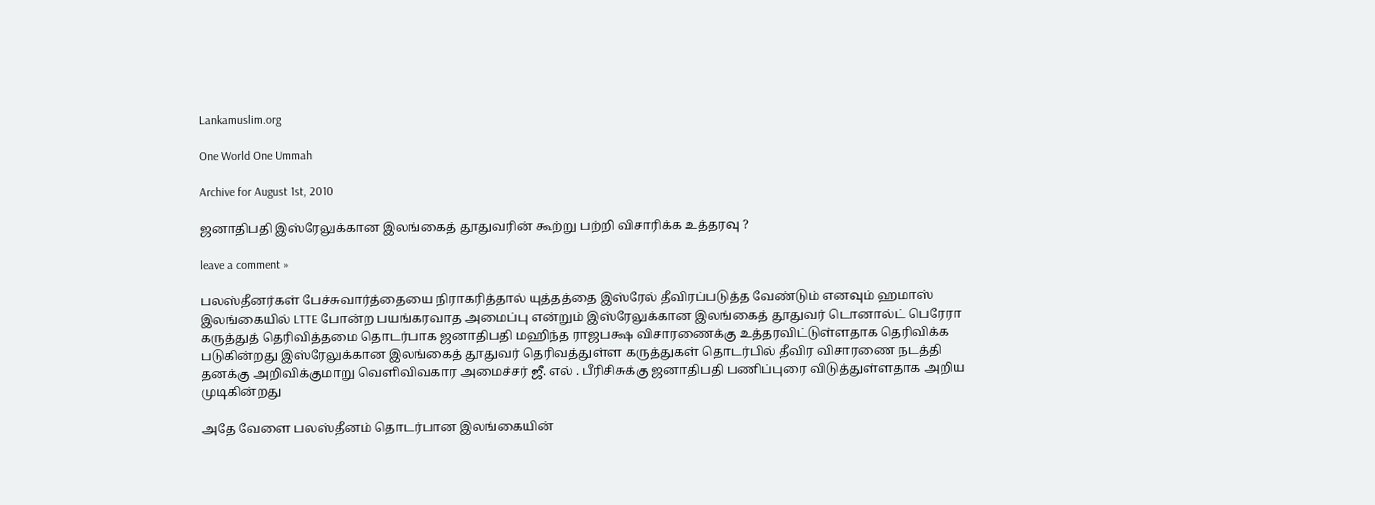Lankamuslim.org

One World One Ummah

Archive for August 1st, 2010

ஜனாதிபதி இஸ்ரேலுக்கான இலங்கைத் தூதுவரின் கூற்று பற்றி விசாரிக்க உத்தரவு ?

leave a comment »

பலஸ்தீனர்கள் பேச்சுவார்த்தையை நிராகரித்தால் யுத்தத்தை இஸ்ரேல் தீவிரப்படுத்த வேண்டும் எனவும் ஹமாஸ் இலங்கையில் LTTE போன்ற பயங்கரவாத அமைப்பு என்றும் இஸ்ரேலுக்கான இலங்கைத் தூதுவர் டொனால்ட் பெரேரா கருத்துத் தெரிவித்தமை தொடர்பாக ஜனாதிபதி மஹிந்த ராஜபக்ஷ விசாரணைக்கு உத்தரவிட்டுள்ளதாக தெரிவிக்க படுகின்றது இஸ்ரேலுக்கான இலங்கைத் தூதுவர் தெரிவத்துள்ள கருத்துகள் தொடர்பில் தீவிர விசாரணை நடத்தி தனக்கு அறிவிக்குமாறு வெளிவிவகார அமைச்சர் ஜீ. எல் . பீரிசிசுக்கு ஜனாதிபதி பணிப்புரை விடுத்துள்ளதாக அறிய முடிகின்றது

அதே வேளை பலஸ்தீனம் தொடர்பான இலங்கையின்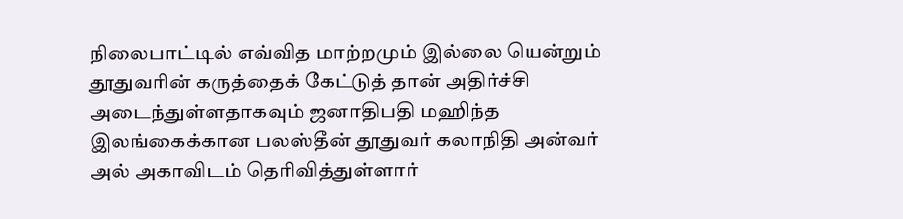நிலைபாட்டில் எவ்வித மாற்றமும் இல்லை யென்றும் தூதுவரின் கருத்தைக் கேட்டுத் தான் அதிர்ச்சி அடைந்துள்ளதாகவும் ஜனாதிபதி மஹிந்த  இலங்கைக்கான பலஸ்தீன் தூதுவர் கலாநிதி அன்வர் அல் அகாவிடம் தெரிவித்துள்ளார்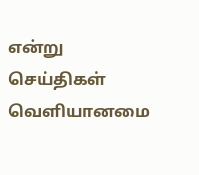என்று செய்திகள் வெளியானமை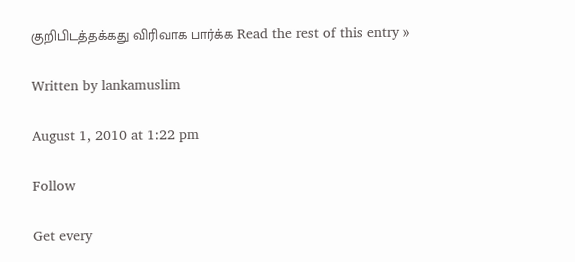குறிபிடத்தக்கது விரிவாக பார்க்க Read the rest of this entry »

Written by lankamuslim

August 1, 2010 at 1:22 pm

Follow

Get every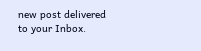new post delivered to your Inbox.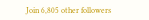Join 6,805 other followers